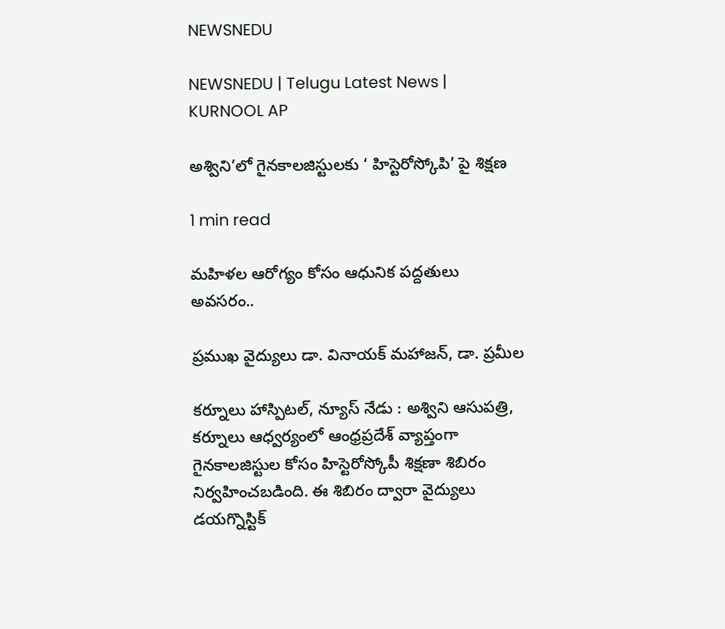NEWSNEDU

NEWSNEDU | Telugu Latest News | KURNOOL AP

అశ్విని’లో గైనకాలజిస్టులకు ‘ హిస్టెరోస్కోపి’ పై శిక్షణ

1 min read

మహిళల ఆరోగ్యం కోసం ఆధునిక పద్దతులు అవసరం..

ప్రముఖ వైద్యులు డా. వినాయక్ మహాజన్, డా. ప్రమీల

కర్నూలు హాస్పిటల్, న్యూస్ నేడు : అశ్విని ఆసుపత్రి, కర్నూలు ఆధ్వర్యంలో ఆంధ్రప్రదేశ్ వ్యాప్తంగా గైనకాలజిస్టుల కోసం హిస్టెరోస్కోపీ శిక్షణా శిబిరం నిర్వహించబడింది. ఈ శిబిరం ద్వారా వైద్యులు డయగ్నొస్టిక్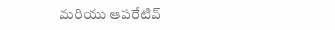మరియు ఆపరేటివ్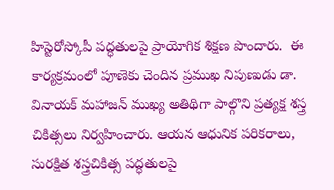హిస్టెరోస్కోపీ పద్ధతులపై ప్రాయోగిక శిక్షణ పొందారు.  ఈ కార్యక్రమంలో పూణెకు చెందిన ప్రముఖ నిపుణుడు డా. వినాయక్ మహాజన్ ముఖ్య అతిథిగా పాల్గొని ప్రత్యక్ష శస్త్ర చికిత్సలు నిర్వహించారు. ఆయన ఆధునిక పరికరాలు, సురక్షిత శస్త్రచికిత్స పద్ధతులపై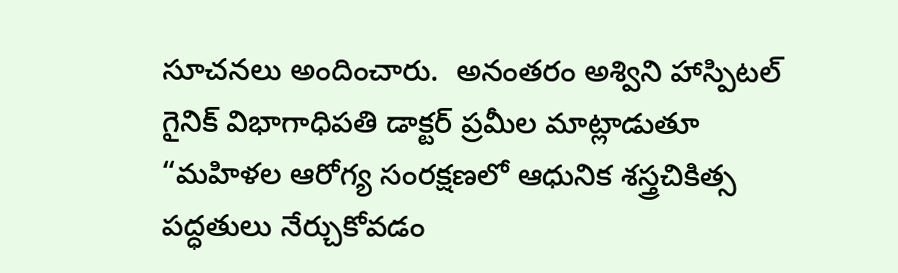సూచనలు అందించారు.  అనంతరం అశ్విని హాస్పిటల్ గైనిక్ విభాగాధిపతి డాక్టర్ ప్రమీల మాట్లాడుతూ  “మహిళల ఆరోగ్య సంరక్షణలో ఆధునిక శస్త్రచికిత్స పద్ధతులు నేర్చుకోవడం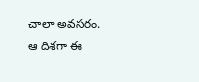చాలా అవసరం. ఆ దిశగా ఈ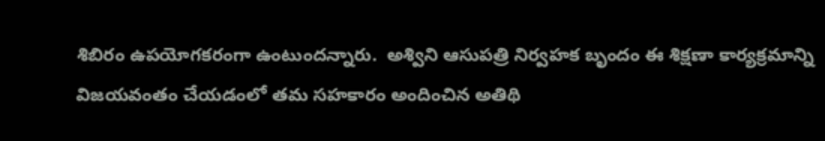శిబిరం ఉపయోగకరంగా ఉంటుందన్నారు.  అశ్విని ఆసుపత్రి నిర్వహక బృందం ఈ శిక్షణా కార్యక్రమాన్ని విజయవంతం చేయడంలో తమ సహకారం అందించిన అతిథి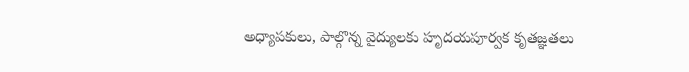అధ్యాపకులు, పాల్గొన్న వైద్యులకు హృదయపూర్వక కృతజ్ఞతలు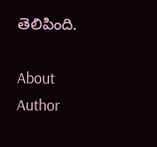తెలిపింది.

About Author